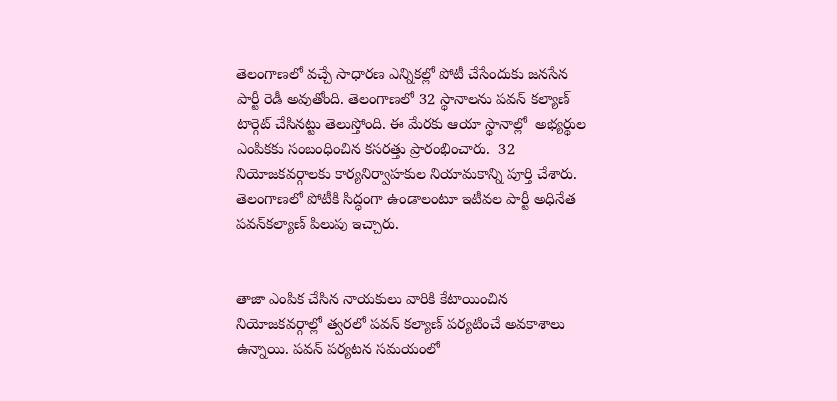తెలంగాణలో వచ్చే సాధారణ ఎన్నికల్లో పోటీ చేసేందుకు జనసేన పార్టీ రెడీ అవుతోంది. తెలంగాణలో 32 స్థానాలను పవన్ కల్యాణ్‌ టార్గెట్ చేసినట్టు తెలుస్తోంది. ఈ మేరకు ఆయా స్థానాల్లో  అభ్యర్థుల ఎంపికకు సంబంధించిన కసరత్తు ప్రారంభించారు.  32 నియోజకవర్గాలకు కార్యనిర్వాహకుల నియామకాన్ని పూర్తి చేశారు. తెలంగాణలో పోటీకి సిద్ధంగా ఉండాలంటూ ఇటీవల పార్టీ అధినేత పవన్‌కల్యాణ్‌ పిలుపు ఇచ్చారు.


తాజా ఎంపిక చేసిన నాయకులు వారికి కేటాయించిన నియోజకవర్గాల్లో త్వరలో పవన్ కల్యాణ్‌ పర్యటించే అవకాశాలు ఉన్నాయి. పవన్ పర్యటన సమయంలో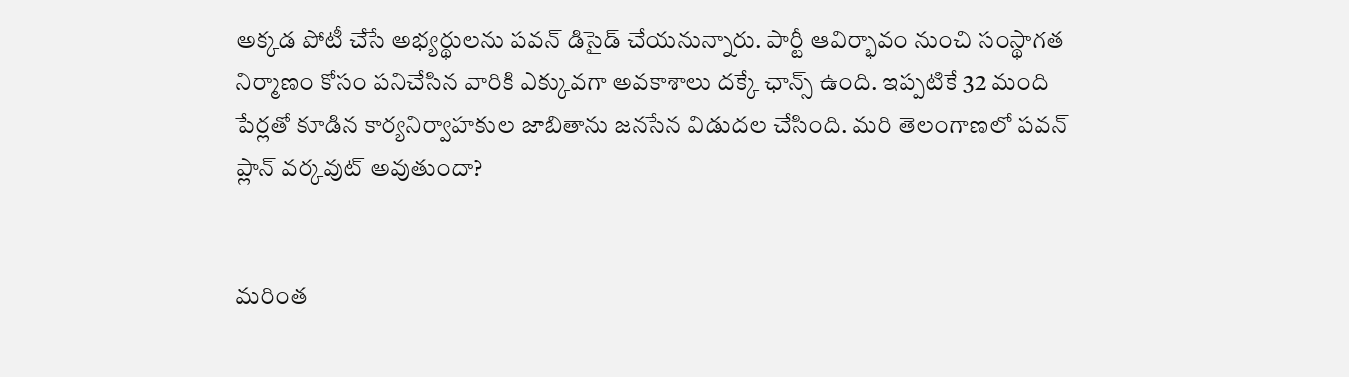అక్కడ పోటీ చేసే అభ్యర్థులను పవన్ డిసైడ్ చేయనున్నారు. పార్టీ ఆవిర్భావం నుంచి సంస్థాగత నిర్మాణం కోసం పనిచేసిన వారికి ఎక్కువగా అవకాశాలు దక్కే ఛాన్స్ ఉంది. ఇప్పటికే 32 మంది పేర్లతో కూడిన కార్యనిర్వాహకుల జాబితాను జనసేన విడుదల చేసింది. మరి తెలంగాణలో పవన్ ప్లాన్ వర్కవుట్ అవుతుందా?


మరింత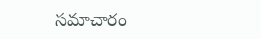సమాచారం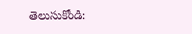తెలుసుకోండి: